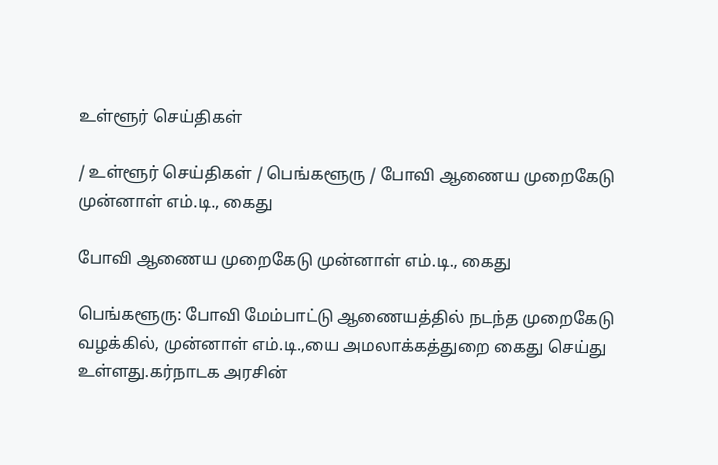உள்ளூர் செய்திகள்

/ உள்ளூர் செய்திகள் / பெங்களூரு / போவி ஆணைய முறைகேடு முன்னாள் எம்.டி., கைது

போவி ஆணைய முறைகேடு முன்னாள் எம்.டி., கைது

பெங்களூரு: போவி மேம்பாட்டு ஆணையத்தில் நடந்த முறைகேடு வழக்கில், முன்னாள் எம்.டி.,யை அமலாக்கத்துறை கைது செய்து உள்ளது.கர்நாடக அரசின்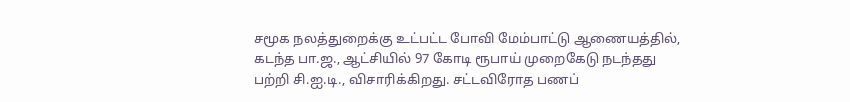சமூக நலத்துறைக்கு உட்பட்ட போவி மேம்பாட்டு ஆணையத்தில், கடந்த பா.ஜ., ஆட்சியில் 97 கோடி ரூபாய் முறைகேடு நடந்தது பற்றி சி.ஐ.டி., விசாரிக்கிறது. சட்டவிரோத பணப்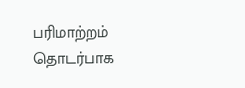பரிமாற்றம் தொடர்பாக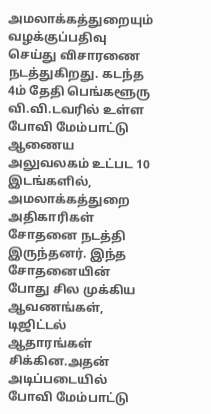அமலாக்கத்துறையும் வழக்குப்பதிவு செய்து விசாரணை நடத்துகிறது. கடந்த 4ம் தேதி பெங்களூரு வி.வி.டவரில் உள்ள போவி மேம்பாட்டு ஆணைய அலுவலகம் உட்பட 10 இடங்களில், அமலாக்கத்துறை அதிகாரிகள் சோதனை நடத்தி இருந்தனர். இந்த சோதனையின் போது சில முக்கிய ஆவணங்கள், டிஜிட்டல் ஆதாரங்கள் சிக்கின.அதன் அடிப்படையில் போவி மேம்பாட்டு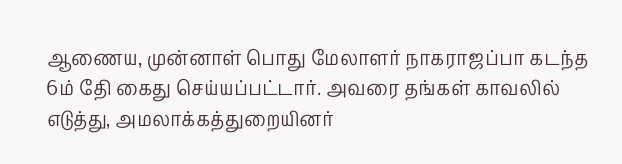ஆணைய, முன்னாள் பொது மேலாளர் நாகராஜப்பா கடந்த 6ம் தேி கைது செய்யப்பட்டார். அவரை தங்கள் காவலில் எடுத்து, அமலாக்கத்துறையினர்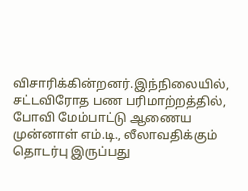விசாரிக்கின்றனர்.இந்நிலையில், சட்டவிரோத பண பரிமாற்றத்தில், போவி மேம்பாட்டு ஆணைய முன்னாள் எம்.டி., லீலாவதிக்கும் தொடர்பு இருப்பது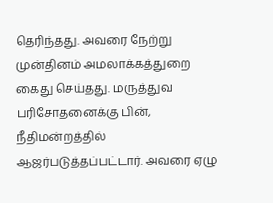தெரிந்தது. அவரை நேற்று முன்தினம் அமலாக்கத்துறை கைது செய்தது. மருத்துவ பரிசோதனைக்கு பின், நீதிமன்றத்தில் ஆஜர்படுத்தப்பட்டார். அவரை ஏழு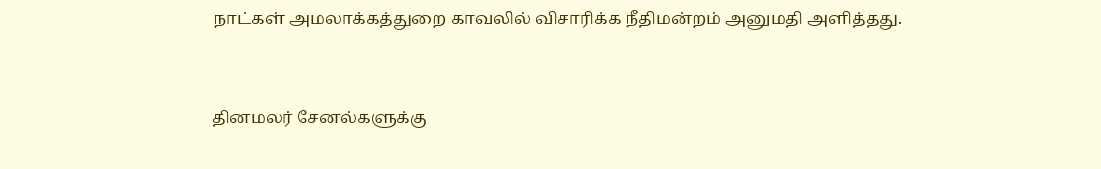நாட்கள் அமலாக்கத்துறை காவலில் விசாரிக்க நீதிமன்றம் அனுமதி அளித்தது.


தினமலர் சேனல்களுக்கு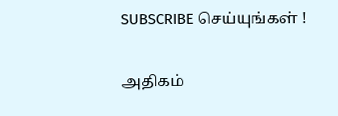SUBSCRIBE செய்யுங்கள் !

அதிகம்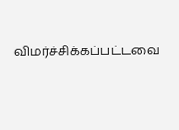விமர்ச்சிக்கப்பட்டவை